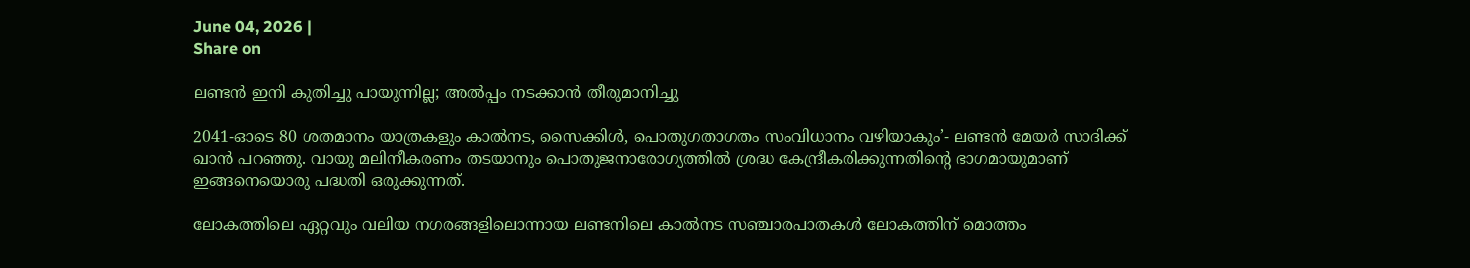June 04, 2026 |
Share on

ലണ്ടന്‍ ഇനി കുതിച്ചു പായുന്നില്ല; അല്‍പ്പം നടക്കാന്‍ തീരുമാനിച്ചു

2041-ഓടെ 80 ശതമാനം യാത്രകളും കാല്‍നട, സൈക്കിള്‍, പൊതുഗതാഗതം സംവിധാനം വഴിയാകും’- ലണ്ടന്‍ മേയര്‍ സാദിക്ക് ഖാന്‍ പറഞ്ഞു. വായു മലിനീകരണം തടയാനും പൊതുജനാരോഗ്യത്തില്‍ ശ്രദ്ധ കേന്ദ്രീകരിക്കുന്നതിന്റെ ഭാഗമായുമാണ് ഇങ്ങനെയൊരു പദ്ധതി ഒരുക്കുന്നത്.

ലോകത്തിലെ ഏറ്റവും വലിയ നഗരങ്ങളിലൊന്നായ ലണ്ടനിലെ കാല്‍നട സഞ്ചാരപാതകള്‍ ലോകത്തിന് മൊത്തം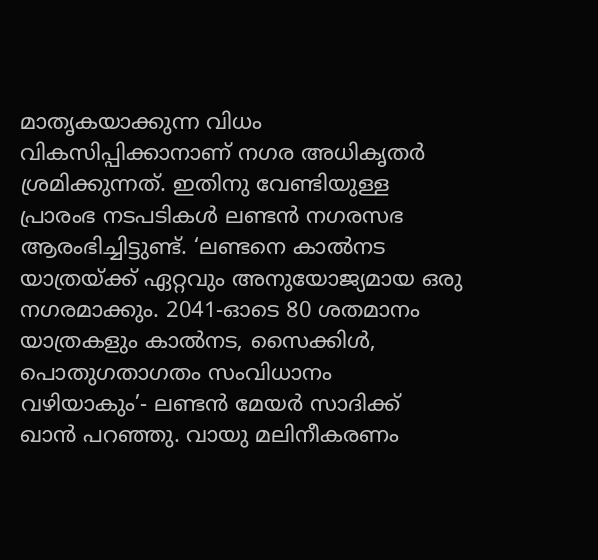മാതൃകയാക്കുന്ന വിധം വികസിപ്പിക്കാനാണ് നഗര അധികൃതര്‍ ശ്രമിക്കുന്നത്. ഇതിനു വേണ്ടിയുള്ള പ്രാരംഭ നടപടികള്‍ ലണ്ടന്‍ നഗരസഭ ആരംഭിച്ചിട്ടുണ്ട്. ‘ലണ്ടനെ കാല്‍നട യാത്രയ്ക്ക് ഏറ്റവും അനുയോജ്യമായ ഒരു നഗരമാക്കും. 2041-ഓടെ 80 ശതമാനം യാത്രകളും കാല്‍നട, സൈക്കിള്‍, പൊതുഗതാഗതം സംവിധാനം വഴിയാകും’- ലണ്ടന്‍ മേയര്‍ സാദിക്ക് ഖാന്‍ പറഞ്ഞു. വായു മലിനീകരണം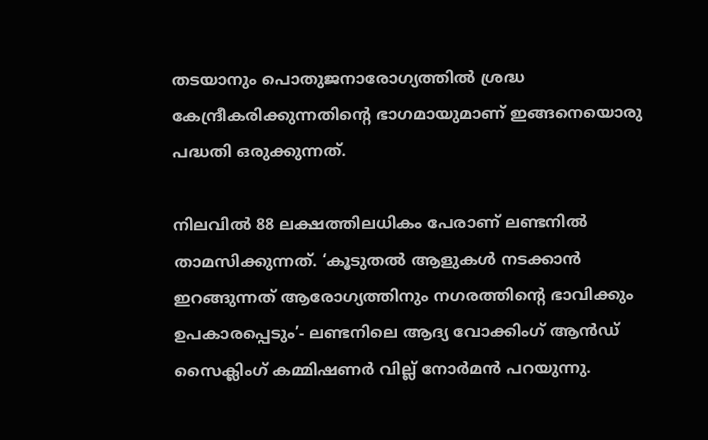തടയാനും പൊതുജനാരോഗ്യത്തില്‍ ശ്രദ്ധ കേന്ദ്രീകരിക്കുന്നതിന്റെ ഭാഗമായുമാണ് ഇങ്ങനെയൊരു പദ്ധതി ഒരുക്കുന്നത്.

നിലവില്‍ 88 ലക്ഷത്തിലധികം പേരാണ് ലണ്ടനില്‍ താമസിക്കുന്നത്. ‘കൂടുതല്‍ ആളുകള്‍ നടക്കാന്‍ ഇറങ്ങുന്നത് ആരോഗ്യത്തിനും നഗരത്തിന്റെ ഭാവിക്കും ഉപകാരപ്പെടും’- ലണ്ടനിലെ ആദ്യ വോക്കിംഗ് ആന്‍ഡ് സൈക്ലിംഗ് കമ്മിഷണര്‍ വില്ല് നോര്‍മന്‍ പറയുന്നു.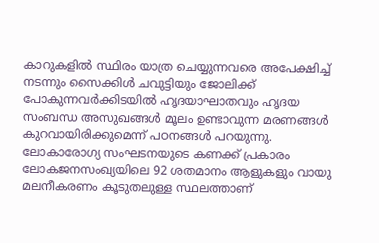കാറുകളില്‍ സ്ഥിരം യാത്ര ചെയ്യുന്നവരെ അപേക്ഷിച്ച് നടന്നും സൈക്കിള്‍ ചവുട്ടിയും ജോലിക്ക് പോകുന്നവര്‍ക്കിടയില്‍ ഹൃദയാഘാതവും ഹൃദയ സംബന്ധ അസുഖങ്ങള്‍ മൂലം ഉണ്ടാവുന്ന മരണങ്ങള്‍ കുറവായിരിക്കുമെന്ന് പഠനങ്ങള്‍ പറയുന്നു. ലോകാരോഗ്യ സംഘടനയുടെ കണക്ക് പ്രകാരം ലോകജനസംഖ്യയിലെ 92 ശതമാനം ആളുകളും വായു മലനീകരണം കൂടുതലുള്ള സ്ഥലത്താണ്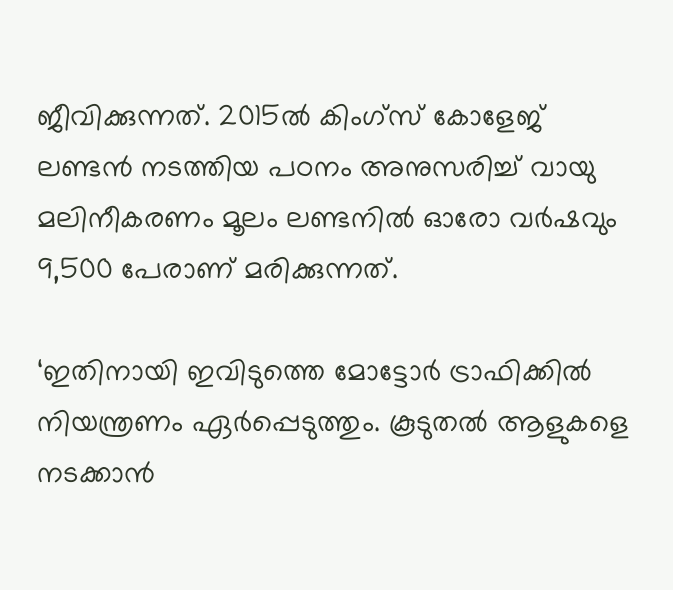ജീവിക്കുന്നത്. 2015ല്‍ കിംഗ്സ് കോളേജ് ലണ്ടന്‍ നടത്തിയ പഠനം അനുസരിച്ച് വായു മലിനീകരണം മൂലം ലണ്ടനില്‍ ഓരോ വര്‍ഷവും 9,500 പേരാണ് മരിക്കുന്നത്.

‘ഇതിനായി ഇവിടുത്തെ മോട്ടോര്‍ ട്രാഫിക്കില്‍ നിയന്ത്രണം ഏര്‍പ്പെടുത്തും. കൂടുതല്‍ ആളുകളെ നടക്കാന്‍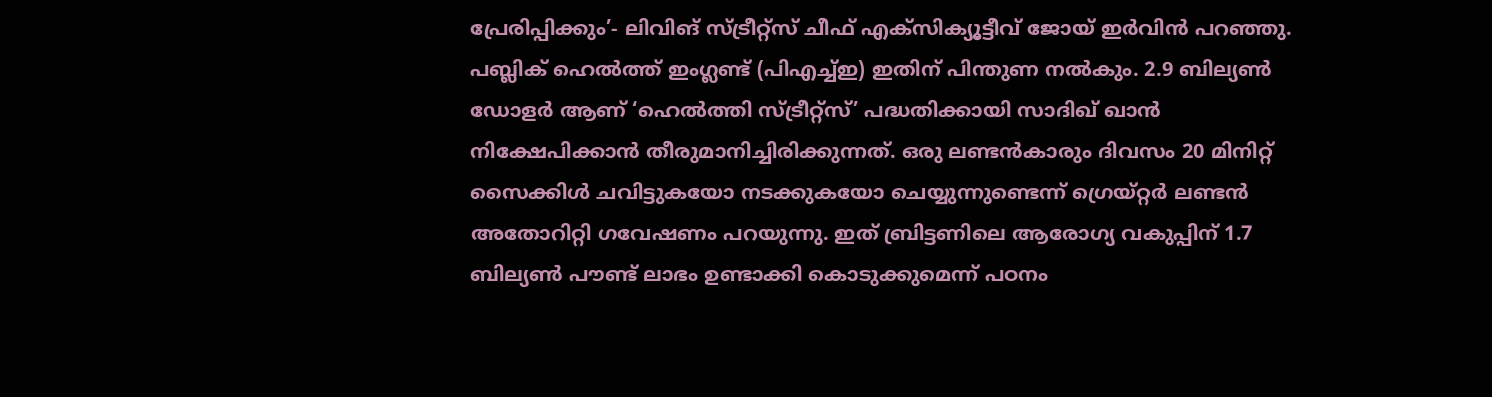പ്രേരിപ്പിക്കും’- ലിവിങ് സ്ട്രീറ്റ്സ് ചീഫ് എക്സിക്യൂട്ടീവ് ജോയ് ഇര്‍വിന്‍ പറഞ്ഞു. പബ്ലിക് ഹെല്‍ത്ത് ഇംഗ്ലണ്ട് (പിഎച്ച്ഇ) ഇതിന് പിന്തുണ നല്‍കും. 2.9 ബില്യണ്‍ ഡോളര്‍ ആണ് ‘ഹെല്‍ത്തി സ്ട്രീറ്റ്സ്’ പദ്ധതിക്കായി സാദിഖ് ഖാന്‍ നിക്ഷേപിക്കാന്‍ തീരുമാനിച്ചിരിക്കുന്നത്. ഒരു ലണ്ടന്‍കാരും ദിവസം 20 മിനിറ്റ് സൈക്കിള്‍ ചവിട്ടുകയോ നടക്കുകയോ ചെയ്യുന്നുണ്ടെന്ന് ഗ്രെയ്റ്റര്‍ ലണ്ടന്‍ അതോറിറ്റി ഗവേഷണം പറയുന്നു. ഇത് ബ്രിട്ടണിലെ ആരോഗ്യ വകുപ്പിന് 1.7 ബില്യണ്‍ പൗണ്ട് ലാഭം ഉണ്ടാക്കി കൊടുക്കുമെന്ന് പഠനം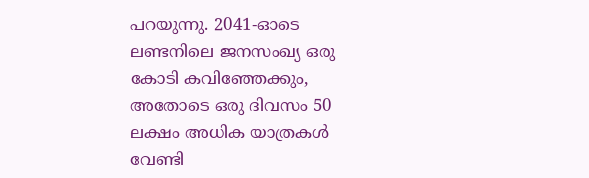പറയുന്നു. 2041-ഓടെ ലണ്ടനിലെ ജനസംഖ്യ ഒരു കോടി കവിഞ്ഞേക്കും, അതോടെ ഒരു ദിവസം 50 ലക്ഷം അധിക യാത്രകള്‍ വേണ്ടി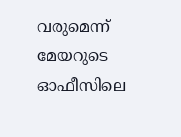വരുമെന്ന് മേയറുടെ ഓഫീസിലെ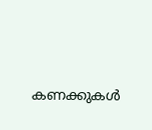കണക്കുകള്‍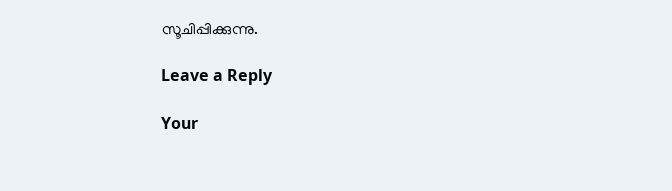സൂചിപ്പിക്കുന്നു.

Leave a Reply

Your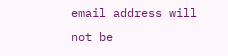email address will not be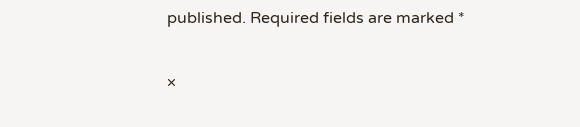published. Required fields are marked *

×